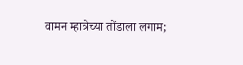वामन म्हात्रेच्या तोंडाला लगाम;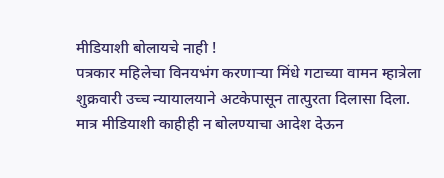मीडियाशी बोलायचे नाही !
पत्रकार महिलेचा विनयभंग करणाऱ्या मिंधे गटाच्या वामन म्हात्रेला शुक्रवारी उच्च न्यायालयाने अटकेपासून तात्पुरता दिलासा दिला. मात्र मीडियाशी काहीही न बोलण्याचा आदेश देऊन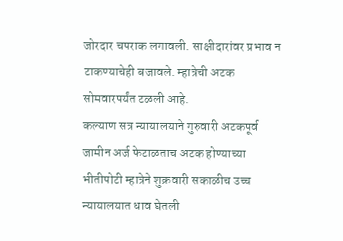जोरदार चपराक लगावली. साक्षीदारांवर प्रभाव न टाकण्याचेही बजावले. म्हात्रेची अटक सोमवारपर्यंत टळली आहे.
कल्याण सत्र न्यायालयाने गुरुवारी अटकपूर्व जामीन अर्ज फेटाळताच अटक होण्याच्या भीतीपोटी म्हात्रेने शुक्रवारी सकाळीच उच्च न्यायालयात धाव घेतली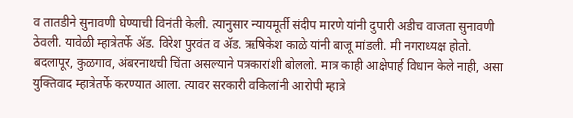व तातडीने सुनावणी घेण्याची विनंती केली. त्यानुसार न्यायमूर्ती संदीप मारणे यांनी दुपारी अडीच वाजता सुनावणी ठेवली. यावेळी म्हात्रेतर्फे ॲड. विरेश पुरवंत व ॲड. ऋषिकेश काळे यांनी बाजू मांडली. मी नगराध्यक्ष होतो. बदलापूर, कुळगाव, अंबरनाथची चिंता असल्याने पत्रकारांशी बोललो. मात्र काही आक्षेपार्ह विधान केले नाही, असा युक्तिवाद म्हात्रेतर्फे करण्यात आला. त्यावर सरकारी वकिलांनी आरोपी म्हात्रे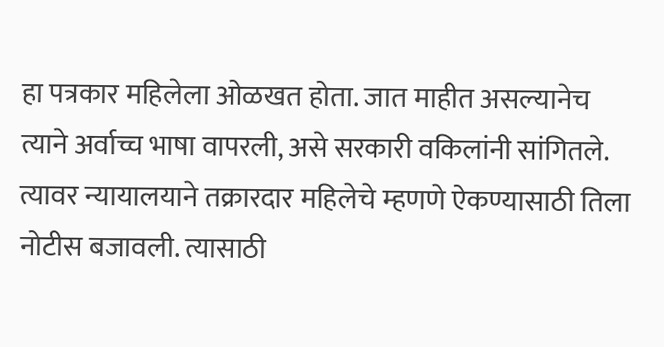हा पत्रकार महिलेला ओळखत होता. जात माहीत असल्यानेच त्याने अर्वाच्च भाषा वापरली, असे सरकारी वकिलांनी सांगितले. त्यावर न्यायालयाने तक्रारदार महिलेचे म्हणणे ऐकण्यासाठी तिला नोटीस बजावली. त्यासाठी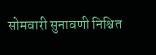सोमवारी सुनावणी निश्चित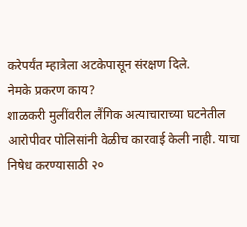करेपर्यंत म्हात्रेला अटकेपासून संरक्षण दिले.
नेमके प्रकरण काय?
शाळकरी मुलींवरील लैंगिक अत्याचाराच्या घटनेतील आरोपीवर पोलिसांनी वेळीच कारवाई केली नाही. याचा निषेध करण्यासाठी २०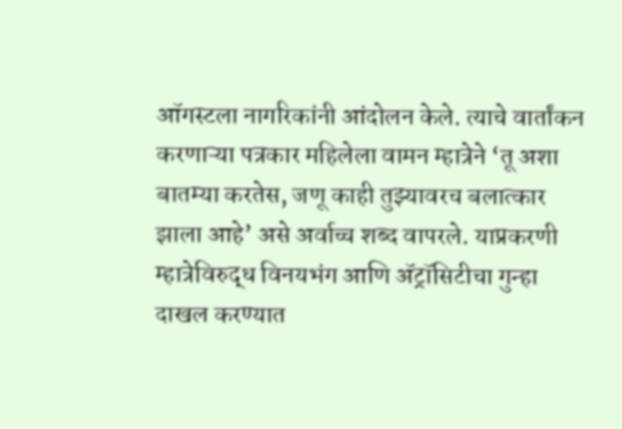ऑगस्टला नागरिकांनी आंदोलन केले. त्याचे वार्तांकन करणाऱ्या पत्रकार महिलेला वामन म्हात्रेने ‘तू अशा बातम्या करतेस, जणू काही तुझ्यावरच बलात्कार झाला आहे’ असे अर्वाच्च शब्द वापरले. याप्रकरणी म्हात्रेविरुद्ध विनयभंग आणि ॲट्रॉसिटीचा गुन्हा दाखल करण्यात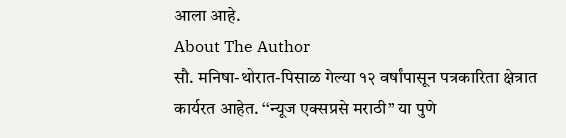आला आहे.
About The Author
सौ. मनिषा-थोरात-पिसाळ गेल्या १२ वर्षांपासून पत्रकारिता क्षेत्रात कार्यरत आहेत. ‘‘न्यूज एक्सप्रसे मराठी’’ या पुणे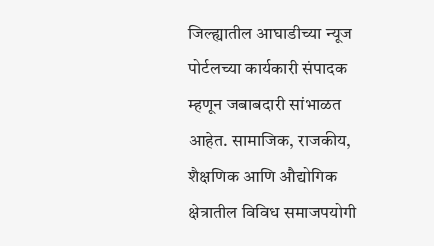जिल्ह्यातील आघाडीच्या न्यूज पोर्टलच्या कार्यकारी संपादक म्हणून जबाबदारी सांभाळत आहेत. सामाजिक, राजकीय, शैक्षणिक आणि औद्योगिक क्षेत्रातील विविध समाजपयोगी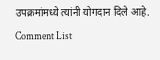उपक्रमांमध्ये त्यांनी योगदान दिले आहे.
Comment List